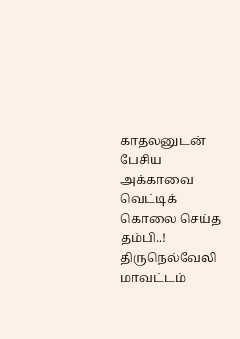காதலனுடன் பேசிய அக்காவை வெட்டிக் கொலை செய்த தம்பி..!
திருநெல்வேலி மாவட்டம்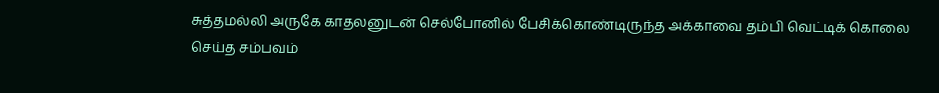சுத்தமல்லி அருகே காதலனுடன் செல்போனில் பேசிக்கொண்டிருந்த அக்காவை தம்பி வெட்டிக் கொலை செய்த சம்பவம்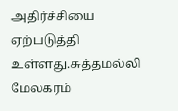அதிர்ச்சியை ஏற்படுத்தி உள்ளது.சுத்தமல்லி மேலகரம்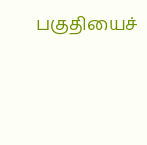பகுதியைச்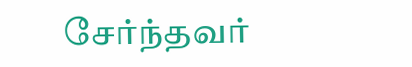சேர்ந்தவர்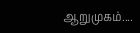ஆறுமுகம்....